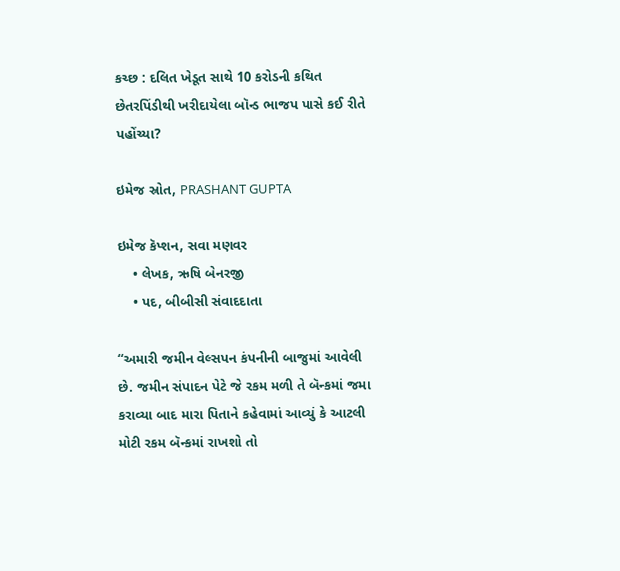કચ્છ : દલિત ખેડૂત સાથે 10 કરોડની કથિત છેતરપિંડીથી ખરીદાયેલા બૉન્ડ ભાજપ પાસે કઈ રીતે પહોંચ્યા?

ઇમેજ સ્રોત, PRASHANT GUPTA

ઇમેજ કૅપ્શન, સવા મણવર
    • લેખક, ઋષિ બેનરજી
    • પદ, બીબીસી સંવાદદાતા

‘‘અમારી જમીન વેલ્સપન કંપનીની બાજુમાં આવેલી છે. જમીન સંપાદન પેટે જે રકમ મળી તે બૅન્કમાં જમા કરાવ્યા બાદ મારા પિતાને કહેવામાં આવ્યું કે આટલી મોટી રકમ બૅન્કમાં રાખશો તો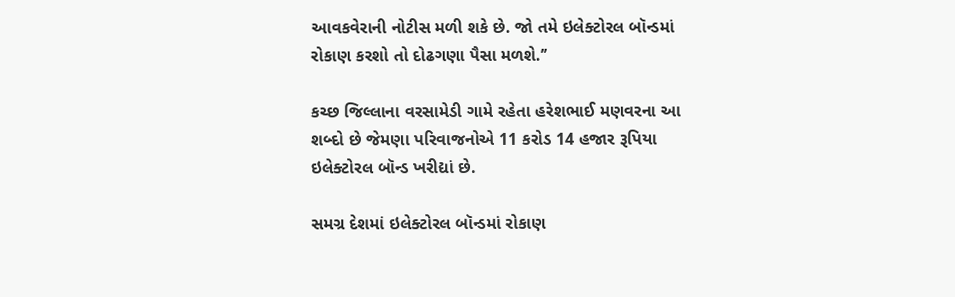આવકવેરાની નોટીસ મળી શકે છે. જો તમે ઇલેક્ટોરલ બૉન્ડમાં રોકાણ કરશો તો દોઢગણા પૈસા મળશે.’’

કચ્છ જિલ્લાના વરસામેડી ગામે રહેતા હરેશભાઈ મણવરના આ શબ્દો છે જેમણા પરિવાજનોએ 11 કરોડ 14 હજાર રૂપિયા ઇલેક્ટોરલ બૉન્ડ ખરીદ્યાં છે.

સમગ્ર દેશમાં ઇલેક્ટોરલ બૉન્ડમાં રોકાણ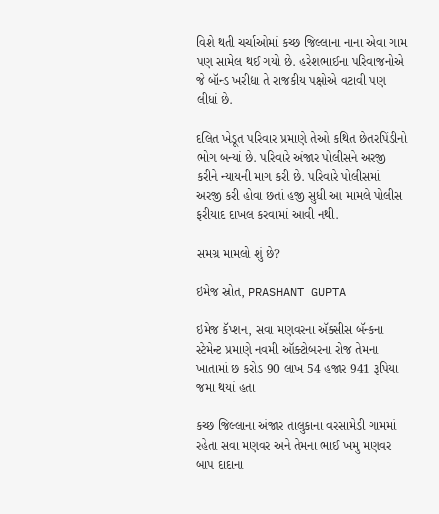વિશે થતી ચર્ચાઓમાં કચ્છ જિલ્લાના નાના એવા ગામ પણ સામેલ થઈ ગયો છે. હરેશભાઈના પરિવાજનોએ જે બૉન્ડ ખરીદ્યા તે રાજકીય પક્ષોએ વટાવી પણ લીધાં છે.

દલિત ખેડૂત પરિવાર પ્રમાણે તેઓ કથિત છેતરપિંડીનો ભોગ બન્યાં છે. પરિવારે અંજાર પોલીસને અરજી કરીને ન્યાયની માગ કરી છે. પરિવારે પોલીસમાં અરજી કરી હોવા છતાં હજી સુધી આ મામલે પોલીસ ફરીયાદ દાખલ કરવામાં આવી નથી.

સમગ્ર મામલો શું છે?

ઇમેજ સ્રોત, PRASHANT GUPTA

ઇમેજ કૅપ્શન, સવા મણવરના ઍક્સીસ બૅન્કના સ્ટેમેન્ટ પ્રમાણે નવમી ઑક્ટોબરના રોજ તેમના ખાતામાં છ કરોડ 90 લાખ 54 હજાર 941 રૂપિયા જમા થયાં હતા

કચ્છ જિલ્લાના અંજાર તાલુકાના વરસામેડી ગામમાં રહેતા સવા મણવર અને તેમના ભાઈ ખમુ મણવર બાપ દાદાના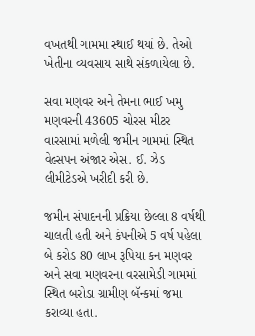વખતથી ગામમા સ્થાઈ થયાં છે. તેઓ ખેતીના વ્યવસાય સાથે સંકળાયેલા છે.

સવા મણવર અને તેમના ભાઈ ખમુ મણવરની 43605 ચોરસ મીટર વારસામાં મળેલી જમીન ગામમાં સ્થિત વેલ્સપન અંજાર એસ. ઈ. ઝેડ લીમીટેડએ ખરીદી કરી છે.

જમીન સંપાદનની પ્રક્રિયા છેલ્લા 8 વર્ષથી ચાલતી હતી અને કંપનીએ 5 વર્ષ પહેલા બે કરોડ 80 લાખ રૂપિયા કન મણવર અને સવા મણવરના વરસામેડી ગામમાં સ્થિત બરોડા ગ્રામીણ બૅન્કમાં જમા કરાવ્યા હતા.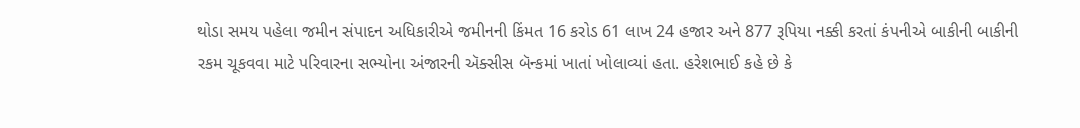થોડા સમય પહેલા જમીન સંપાદન અધિકારીએ જમીનની કિંમત 16 કરોડ 61 લાખ 24 હજાર અને 877 રૂપિયા નક્કી કરતાં કંપનીએ બાકીની બાકીની રકમ ચૂકવવા માટે પરિવારના સભ્યોના અંજારની ઍક્સીસ બૅન્કમાં ખાતાં ખોલાવ્યાં હતા. હરેશભાઈ કહે છે કે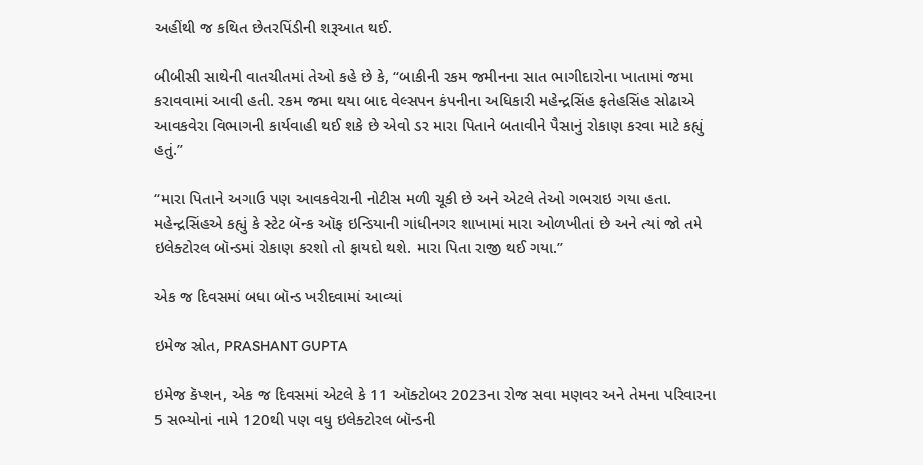અહીંથી જ કથિત છેતરપિંડીની શરૂઆત થઈ.

બીબીસી સાથેની વાતચીતમાં તેઓ કહે છે કે, ‘‘બાકીની રકમ જમીનના સાત ભાગીદારોના ખાતામાં જમા કરાવવામાં આવી હતી. રકમ જમા થયા બાદ વેલ્સપન કંપનીના અધિકારી મહેન્દ્રસિંહ ફતેહસિંહ સોઢાએ આવકવેરા વિભાગની કાર્યવાહી થઈ શકે છે એવો ડર મારા પિતાને બતાવીને પૈસાનું રોકાણ કરવા માટે કહ્યું હતું.’’

‘‘મારા પિતાને અગાઉ પણ આવકવેરાની નોટીસ મળી ચૂકી છે અને એટલે તેઓ ગભરાઇ ગયા હતા. મહેન્દ્રસિંહએ કહ્યું કે સ્ટેટ બૅન્ક ઑફ ઇન્ડિયાની ગાંધીનગર શાખામાં મારા ઓળખીતાં છે અને ત્યાં જો તમે ઇલેક્ટોરલ બૉન્ડમાં રોકાણ કરશો તો ફાયદો થશે. મારા પિતા રાજી થઈ ગયા.’’

એક જ દિવસમાં બધા બૉન્ડ ખરીદવામાં આવ્યાં

ઇમેજ સ્રોત, PRASHANT GUPTA

ઇમેજ કૅપ્શન, એક જ દિવસમાં એટલે કે 11 ઑક્ટોબર 2023ના રોજ સવા મણવર અને તેમના પરિવારના 5 સભ્યોનાં નામે 120થી પણ વધુ ઇલેક્ટોરલ બૉન્ડની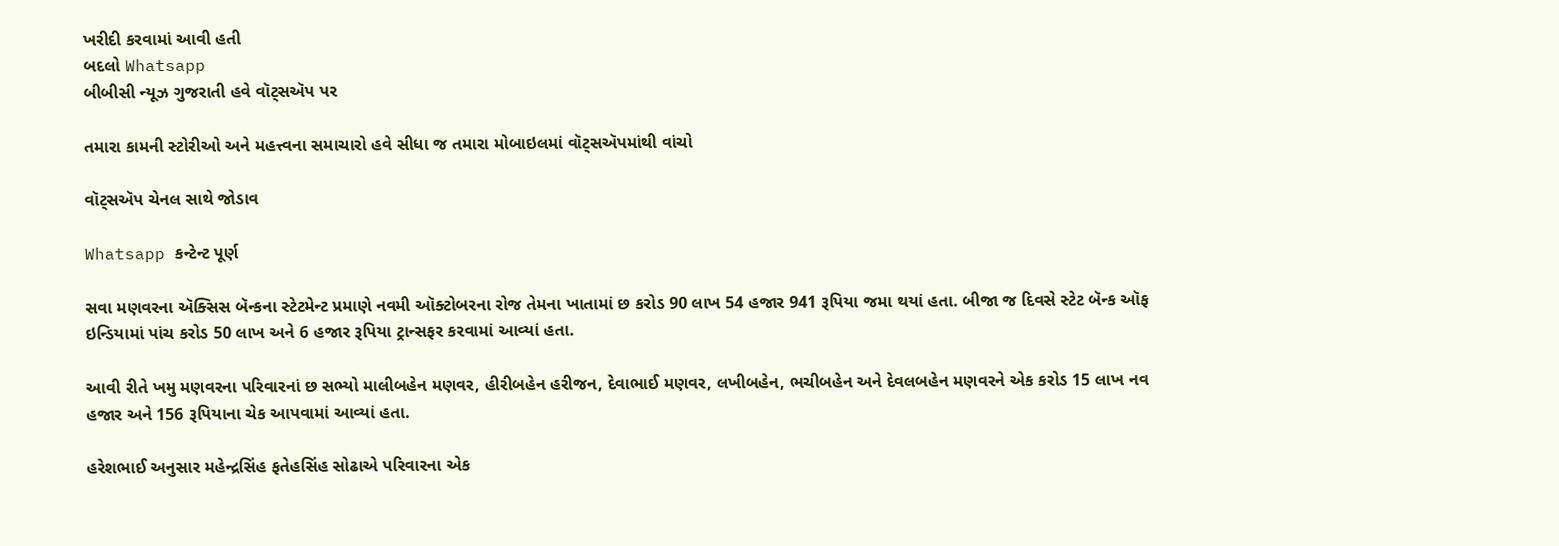ખરીદી કરવામાં આવી હતી
બદલો Whatsapp
બીબીસી ન્યૂઝ ગુજરાતી હવે વૉટ્સઍપ પર

તમારા કામની સ્ટોરીઓ અને મહત્ત્વના સમાચારો હવે સીધા જ તમારા મોબાઇલમાં વૉટ્સઍપમાંથી વાંચો

વૉટ્સઍપ ચેનલ સાથે જોડાવ

Whatsapp કન્ટેન્ટ પૂર્ણ

સવા મણવરના ઍક્સિસ બૅન્કના સ્ટેટમેન્ટ પ્રમાણે નવમી ઑક્ટોબરના રોજ તેમના ખાતામાં છ કરોડ 90 લાખ 54 હજાર 941 રૂપિયા જમા થયાં હતા. બીજા જ દિવસે સ્ટેટ બૅન્ક ઑફ ઇન્ડિયામાં પાંચ કરોડ 50 લાખ અને 6 હજાર રૂપિયા ટ્રાન્સફર કરવામાં આવ્યાં હતા.

આવી રીતે ખમુ મણવરના પરિવારનાં છ સભ્યો માલીબહેન મણવર, હીરીબહેન હરીજન, દેવાભાઈ મણવર, લખીબહેન, ભચીબહેન અને દેવલબહેન મણવરને એક કરોડ 15 લાખ નવ હજાર અને 156 રૂપિયાના ચેક આપવામાં આવ્યાં હતા.

હરેશભાઈ અનુસાર મહેન્દ્રસિંહ ફતેહસિંહ સોઢાએ પરિવારના એક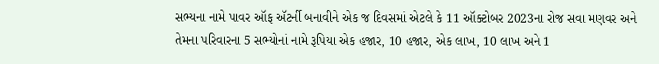સભ્યના નામે પાવર ઑફ ઍટર્ની બનાવીને એક જ દિવસમાં એટલે કે 11 ઑક્ટોબર 2023ના રોજ સવા મણવર અને તેમના પરિવારના 5 સભ્યોનાં નામે રૂપિયા એક હજાર, 10 હજાર, એક લાખ, 10 લાખ અને 1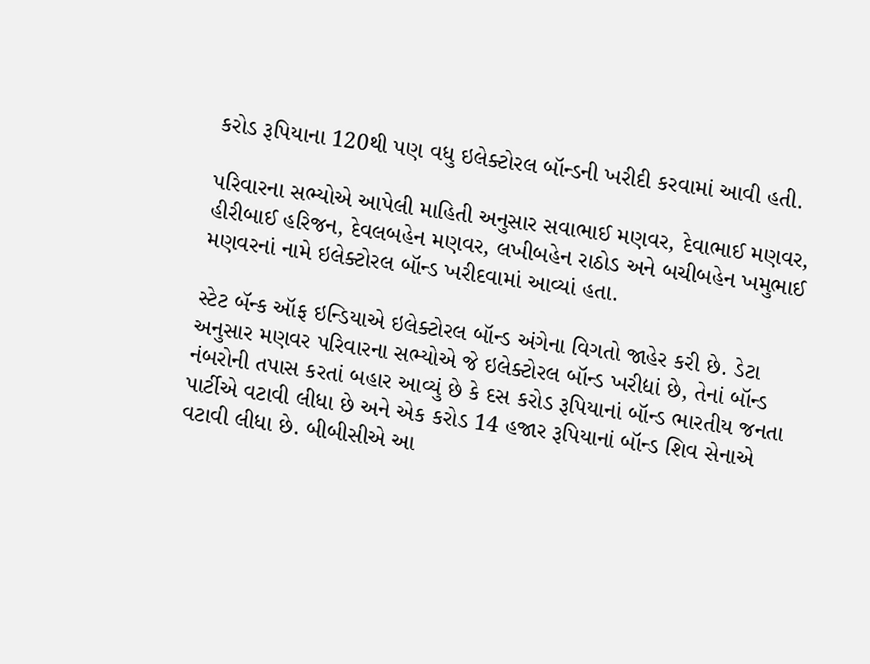કરોડ રૂપિયાના 120થી પણ વધુ ઇલેક્ટોરલ બૉન્ડની ખરીદી કરવામાં આવી હતી.

પરિવારના સભ્યોએ આપેલી માહિતી અનુસાર સવાભાઈ મણવર, દેવાભાઈ મણવર, હીરીબાઈ હરિજન, દેવલબહેન મણવર, લખીબહેન રાઠોડ અને બચીબહેન ખમુભાઈ મણવરનાં નામે ઇલેક્ટોરલ બૉન્ડ ખરીદવામાં આવ્યાં હતા.

સ્ટેટ બૅન્ક ઑફ ઇન્ડિયાએ ઇલેક્ટોરલ બૉન્ડ અંગેના વિગતો જાહેર કરી છે. ડેટા અનુસાર મણવર પરિવારના સભ્યોએ જે ઇલેક્ટોરલ બૉન્ડ ખરીદ્યાં છે, તેનાં બૉન્ડ નંબરોની તપાસ કરતાં બહાર આવ્યું છે કે દસ કરોડ રૂપિયાનાં બૉન્ડ ભારતીય જનતા પાર્ટીએ વટાવી લીધા છે અને એક કરોડ 14 હજાર રૂપિયાનાં બૉન્ડ શિવ સેનાએ વટાવી લીધા છે. બીબીસીએ આ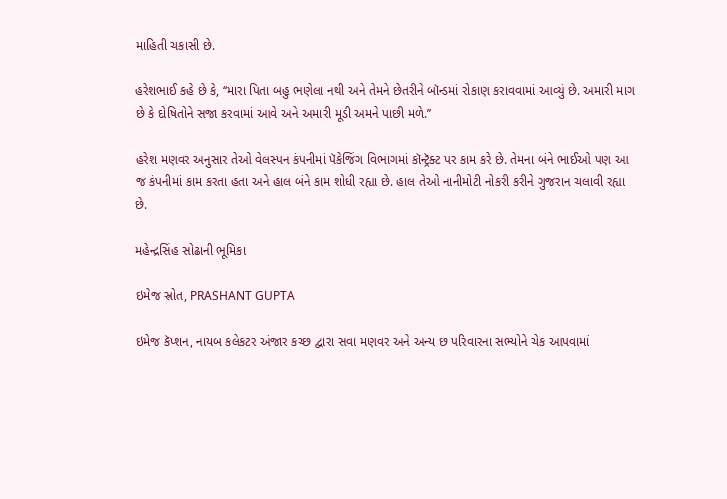માહિતી ચકાસી છે.

હરેશભાઈ કહે છે કે, ‘‘મારા પિતા બહુ ભણેલા નથી અને તેમને છેતરીને બૉન્ડમાં રોકાણ કરાવવામાં આવ્યું છે. અમારી માગ છે કે દોષિતોને સજા કરવામાં આવે અને અમારી મૂડી અમને પાછી મળે.’’

હરેશ મણવર અનુસાર તેઓ વેલસ્પન કંપનીમાં પૅકેજિંગ વિભાગમાં કૉન્ટ્રૅક્ટ પર કામ કરે છે. તેમના બંને ભાઈઓ પણ આ જ કંપનીમાં કામ કરતા હતા અને હાલ બંને કામ શોધી રહ્યા છે. હાલ તેઓ નાનીમોટી નોકરી કરીને ગુજરાન ચલાવી રહ્યા છે.

મહેન્દ્રસિંહ સોઢાની ભૂમિકા

ઇમેજ સ્રોત, PRASHANT GUPTA

ઇમેજ કૅપ્શન, નાયબ કલેકટર અંજાર કચ્છ દ્વારા સવા મણવર અને અન્ય છ પરિવારના સભ્યોને ચેક આપવામાં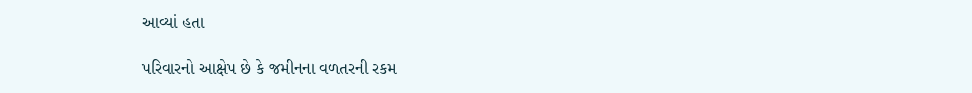આવ્યાં હતા

પરિવારનો આક્ષેપ છે કે જમીનના વળતરની રકમ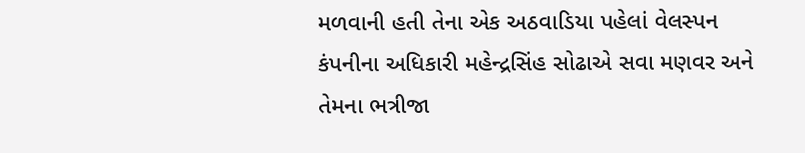મળવાની હતી તેના એક અઠવાડિયા પહેલાં વેલસ્પન કંપનીના અધિકારી મહેન્દ્રસિંહ સોઢાએ સવા મણવર અને તેમના ભત્રીજા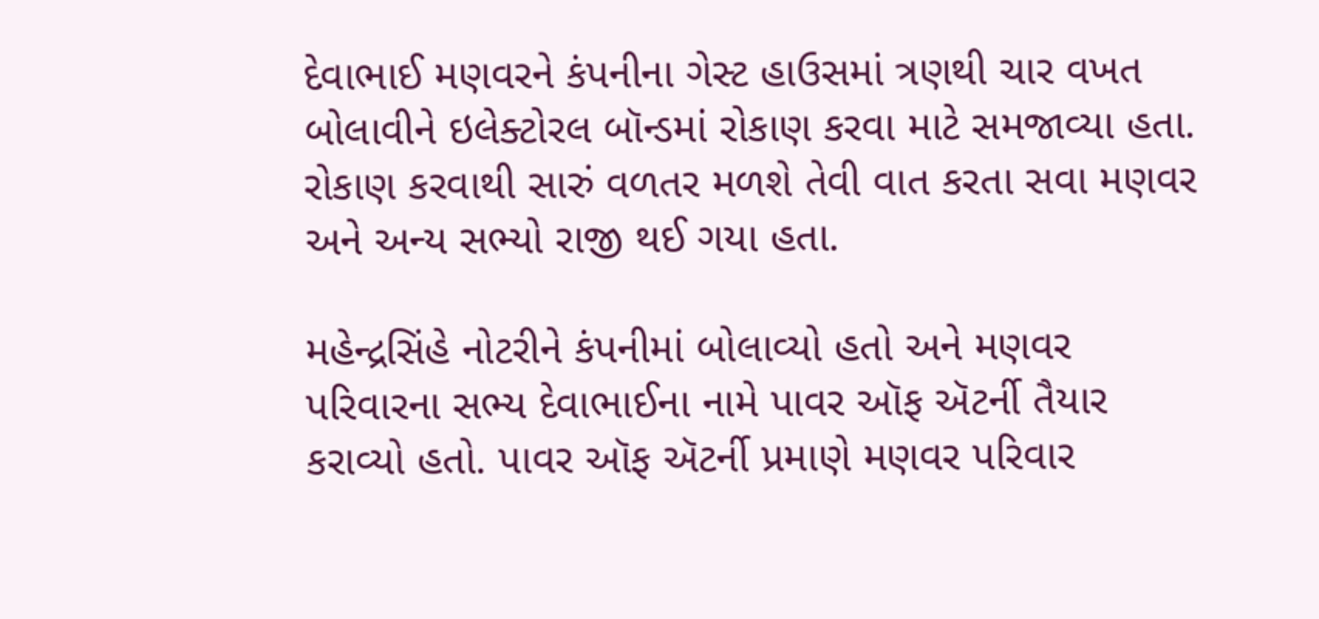દેવાભાઈ મણવરને કંપનીના ગેસ્ટ હાઉસમાં ત્રણથી ચાર વખત બોલાવીને ઇલેક્ટોરલ બૉન્ડમાં રોકાણ કરવા માટે સમજાવ્યા હતા. રોકાણ કરવાથી સારું વળતર મળશે તેવી વાત કરતા સવા મણવર અને અન્ય સભ્યો રાજી થઈ ગયા હતા.

મહેન્દ્રસિંહે નોટરીને કંપનીમાં બોલાવ્યો હતો અને મણવર પરિવારના સભ્ય દેવાભાઈના નામે પાવર ઑફ ઍટર્ની તૈયાર કરાવ્યો હતો. પાવર ઑફ ઍટર્ની પ્રમાણે મણવર પરિવાર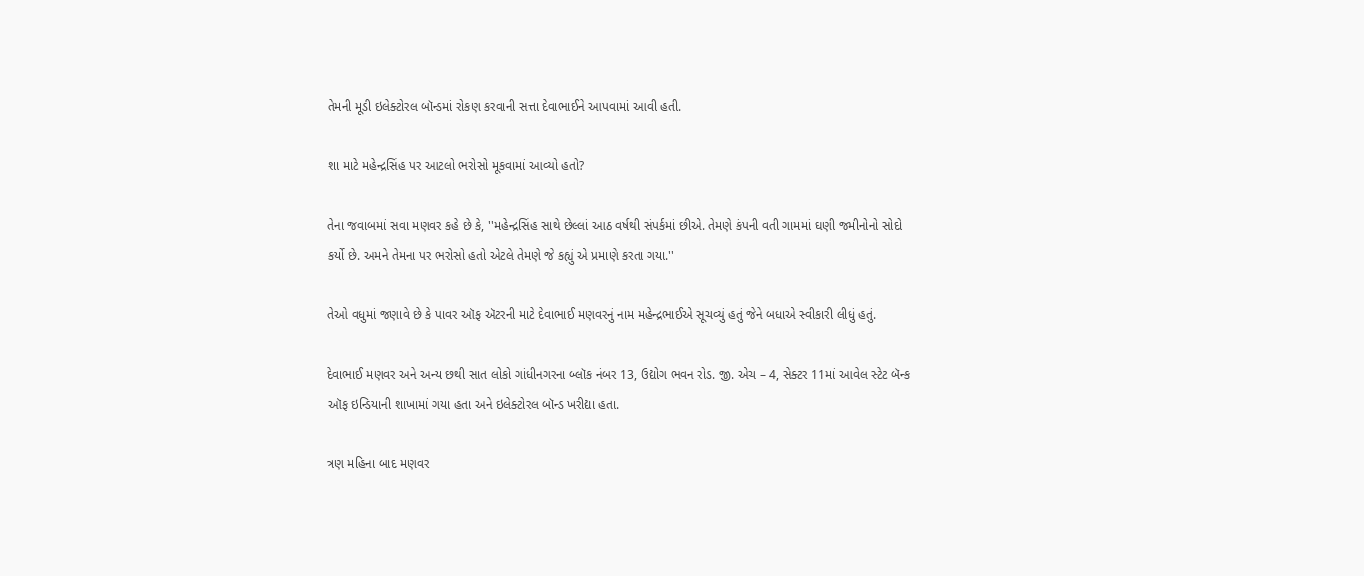તેમની મૂડી ઇલેક્ટોરલ બૉન્ડમાં રોકણ કરવાની સત્તા દેવાભાઈને આપવામાં આવી હતી.

શા માટે મહેન્દ્રસિંહ પર આટલો ભરોસો મૂકવામાં આવ્યો હતો?

તેના જવાબમાં સવા મણવર કહે છે કે, ''મહેન્દ્રસિંહ સાથે છેલ્લાં આઠ વર્ષથી સંપર્કમાં છીએ. તેમણે કંપની વતી ગામમાં ઘણી જમીનોનો સોદો કર્યો છે. અમને તેમના પર ભરોસો હતો એટલે તેમણે જે કહ્યું એ પ્રમાણે કરતા ગયા.''

તેઓ વધુમાં જણાવે છે કે પાવર ઑફ ઍટરની માટે દેવાભાઈ મણવરનું નામ મહેન્દ્રભાઈએ સૂચવ્યું હતું જેને બધાએ સ્વીકારી લીધું હતું.

દેવાભાઈ મણવર અને અન્ય છથી સાત લોકો ગાંધીનગરના બ્લૉક નંબર 13, ઉદ્યોગ ભવન રોડ. જી. એચ – 4, સેક્ટર 11માં આવેલ સ્ટેટ બૅન્ક ઑફ ઇન્ડિયાની શાખામાં ગયા હતા અને ઇલેક્ટોરલ બૉન્ડ ખરીદ્યા હતા.

ત્રણ મહિના બાદ મણવર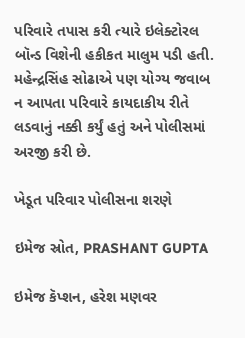પરિવારે તપાસ કરી ત્યારે ઇલેક્ટોરલ બૉન્ડ વિશેની હકીકત માલુમ પડી હતી. મહેન્દ્રસિંહ સોઢાએ પણ યોગ્ય જવાબ ન આપતા પરિવારે કાયદાકીય રીતે લડવાનું નક્કી કર્યું હતું અને પોલીસમાં અરજી કરી છે.

ખેડૂત પરિવાર પોલીસના શરણે

ઇમેજ સ્રોત, PRASHANT GUPTA

ઇમેજ કૅપ્શન, હરેશ મણવર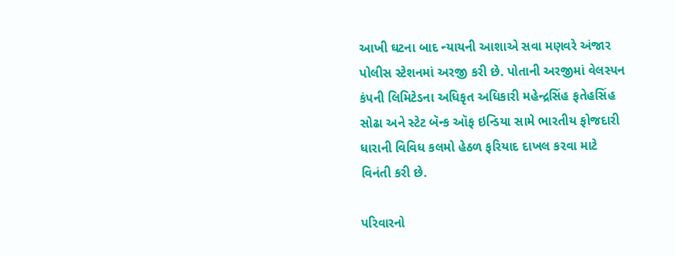આખી ઘટના બાદ ન્યાયની આશાએ સવા મણવરે અંજાર પોલીસ સ્ટેશનમાં અરજી કરી છે. પોતાની અરજીમાં વેલસ્પન કંપની લિમિટેડના અધિકૃત અધિકારી મહેન્દ્રસિંહ ફતેહસિંહ સોઢા અને સ્ટેટ બૅન્ક ઑફ ઇન્ડિયા સામે ભારતીય ફોજદારી ધારાની વિવિધ કલમો હેઠળ ફરિયાદ દાખલ કરવા માટે વિનંતી કરી છે.

પરિવારનો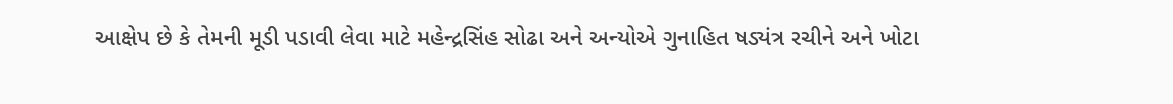આક્ષેપ છે કે તેમની મૂડી પડાવી લેવા માટે મહેન્દ્રસિંહ સોઢા અને અન્યોએ ગુનાહિત ષડ્યંત્ર રચીને અને ખોટા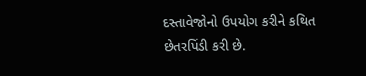દસ્તાવેજોનો ઉપયોગ કરીને કથિત છેતરપિંડી કરી છે.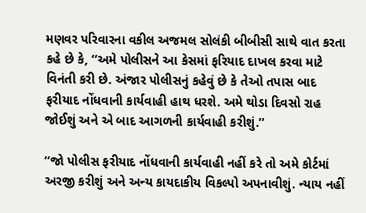મણવર પરિવારના વકીલ અજમલ સોલંકી બીબીસી સાથે વાત કરતા કહે છે કે, ‘‘અમે પોલીસને આ કેસમાં ફરિયાદ દાખલ કરવા માટે વિનંતી કરી છે. અંજાર પોલીસનું કહેવું છે કે તેઓ તપાસ બાદ ફરીયાદ નોંધવાની કાર્યવાહી હાથ ધરશે. અમે થોડા દિવસો રાહ જોઈશું અને એ બાદ આગળની કાર્યવાહી કરીશું.’’

‘‘જો પોલીસ ફરીયાદ નોંધવાની કાર્યવાહી નહીં કરે તો અમે કોર્ટમાં અરજી કરીશું અને અન્ય કાયદાકીય વિકલ્પો અપનાવીશું. ન્યાય નહીં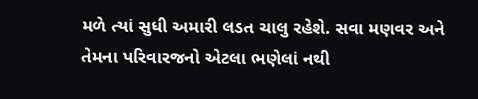મળે ત્યાં સુધી અમારી લડત ચાલુ રહેશે. સવા મણવર અને તેમના પરિવારજનો એટલા ભણેલાં નથી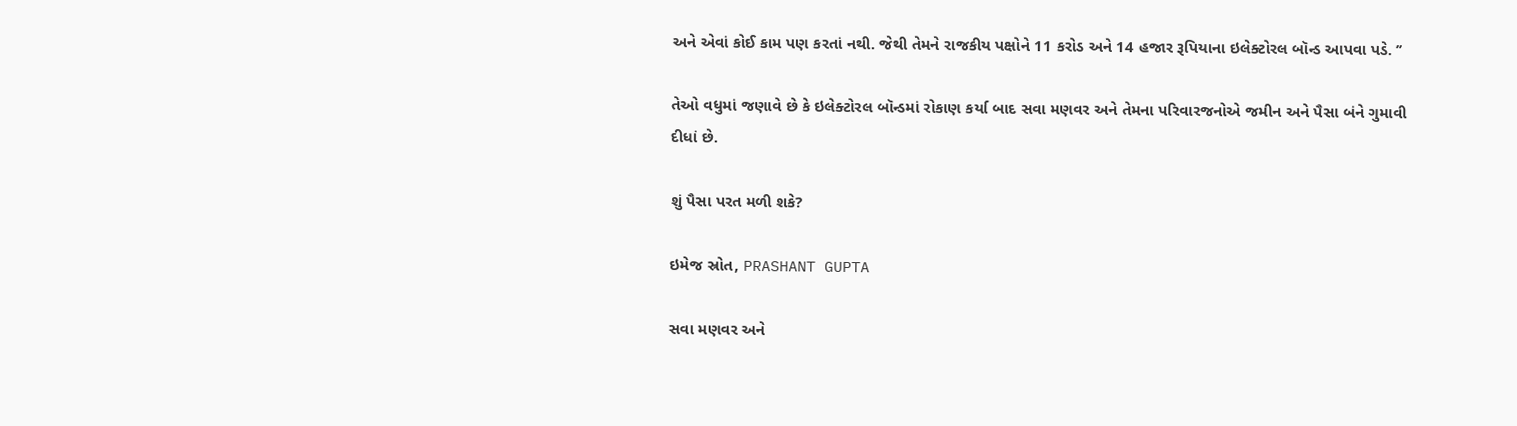અને એવાં કોઈ કામ પણ કરતાં નથી. જેથી તેમને રાજકીય પક્ષોને 11 કરોડ અને 14 હજાર રૂપિયાના ઇલેક્ટોરલ બૉન્ડ આપવા પડે. ’’

તેઓ વધુમાં જણાવે છે કે ઇલેક્ટોરલ બૉન્ડમાં રોકાણ કર્યા બાદ સવા મણવર અને તેમના પરિવારજનોએ જમીન અને પૈસા બંને ગુમાવી દીધાં છે.

શું પૈસા પરત મળી શકે?

ઇમેજ સ્રોત, PRASHANT GUPTA

સવા મણવર અને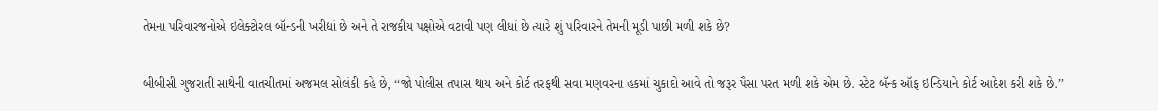તેમના પરિવારજનોએ ઇલેક્ટોરલ બૉન્ડની ખરીદ્યાં છે અને તે રાજકીય પક્ષોએ વટાવી પણ લીધાં છે ત્યારે શું પરિવારને તેમની મૂડી પાછી મળી શકે છે?

બીબીસી ગુજરાતી સાથેની વાતચીતમાં અજમલ સોલંકી કહે છે, ‘‘જો પોલીસ તપાસ થાય અને કોર્ટ તરફથી સવા મણવરના હકમાં ચુકાદો આવે તો જરૂર પૈસા પરત મળી શકે એમ છે. સ્ટેટ બૅન્ક ઑફ ઇન્ડિયાને કોર્ટ આદેશ કરી શકે છે.’’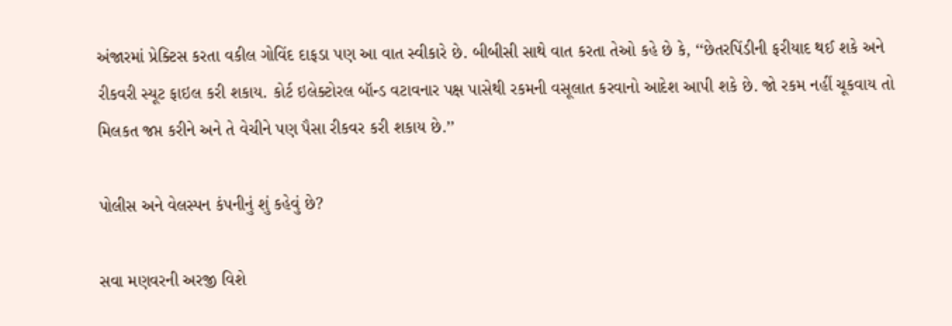અંજારમાં પ્રેક્ટિસ કરતા વકીલ ગોવિંદ દાફડા પણ આ વાત સ્વીકારે છે. બીબીસી સાથે વાત કરતા તેઓ કહે છે કે, ‘‘છેતરપિંડીની ફરીયાદ થઈ શકે અને રીકવરી સ્યૂટ ફાઇલ કરી શકાય. કોર્ટ ઇલેક્ટોરલ બૉન્ડ વટાવનાર પક્ષ પાસેથી રકમની વસૂલાત કરવાનો આદેશ આપી શકે છે. જો રકમ નહીં ચૂકવાય તો મિલકત જપ્ત કરીને અને તે વેચીને પણ પૈસા રીકવર કરી શકાય છે.’’

પોલીસ અને વેલસ્પન કંપનીનું શું કહેવું છે?

સવા મણવરની અરજી વિશે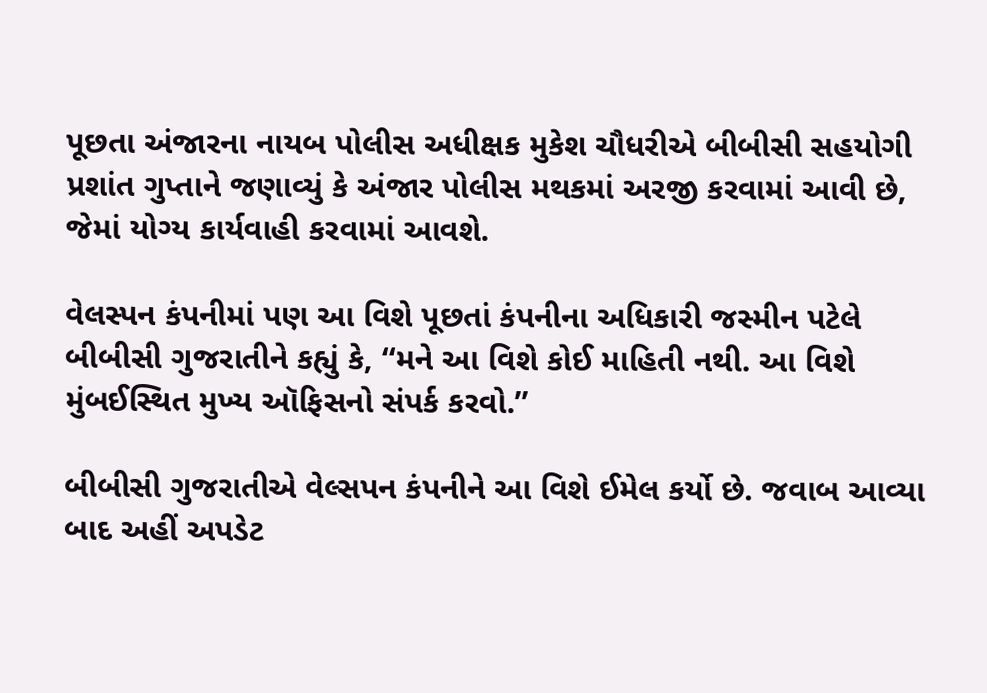પૂછતા અંજારના નાયબ પોલીસ અધીક્ષક મુકેશ ચૌધરીએ બીબીસી સહયોગી પ્રશાંત ગુપ્તાને જણાવ્યું કે અંજાર પોલીસ મથકમાં અરજી કરવામાં આવી છે, જેમાં યોગ્ય કાર્યવાહી કરવામાં આવશે.

વેલસ્પન કંપનીમાં પણ આ વિશે પૂછતાં કંપનીના અધિકારી જસ્મીન પટેલે બીબીસી ગુજરાતીને કહ્યું કે, ‘‘મને આ વિશે કોઈ માહિતી નથી. આ વિશે મુંબઈસ્થિત મુખ્ય ઑફિસનો સંપર્ક કરવો.’’

બીબીસી ગુજરાતીએ વેલ્સપન કંપનીને આ વિશે ઈમેલ કર્યો છે. જવાબ આવ્યા બાદ અહીં અપડેટ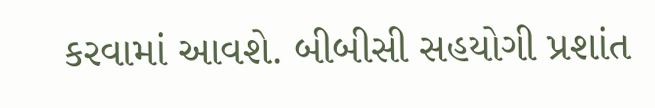કરવામાં આવશે. બીબીસી સહયોગી પ્રશાંત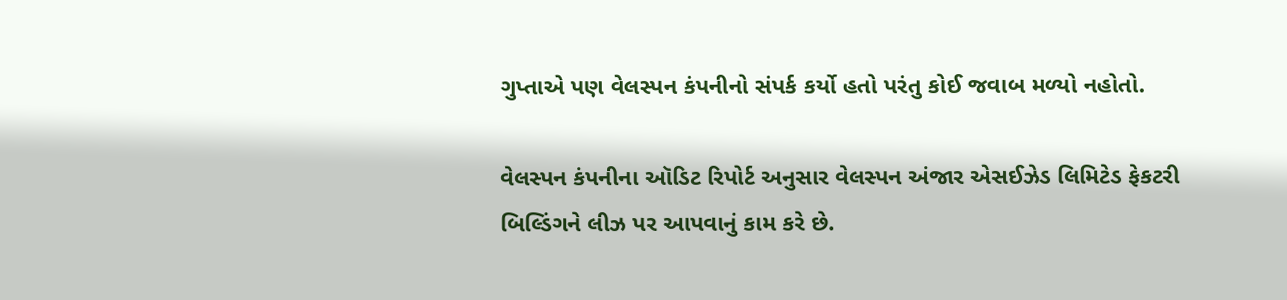ગુપ્તાએ પણ વેલસ્પન કંપનીનો સંપર્ક કર્યો હતો પરંતુ કોઈ જવાબ મળ્યો નહોતો.

વેલસ્પન કંપનીના ઑડિટ રિપોર્ટ અનુસાર વેલસ્પન અંજાર એસઈઝેડ લિમિટેડ ફેકટરી બિલ્ડિંગને લીઝ પર આપવાનું કામ કરે છે.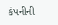કંપનીની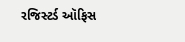રજિસ્ટર્ડ ઑફિસ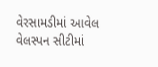વેરસામડીમાં આવેલ વેલસ્પન સીટીમાં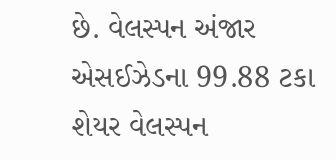છે. વેલસ્પન અંજાર એસઈઝેડના 99.88 ટકા શેયર વેલસ્પન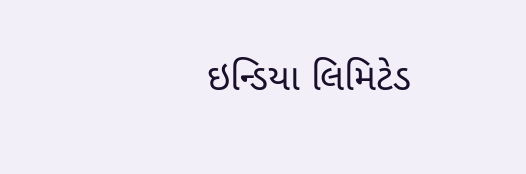ઇન્ડિયા લિમિટેડ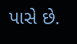પાસે છે.